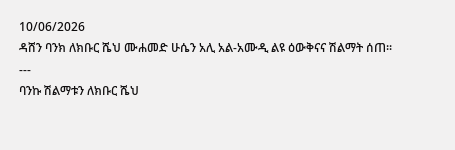10/06/2026
ዳሸን ባንክ ለክቡር ሼህ ሙሐመድ ሁሴን አሊ አል-አሙዲ ልዩ ዕውቅናና ሽልማት ሰጠ፡፡
---
ባንኩ ሽልማቱን ለክቡር ሼህ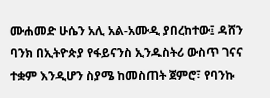ሙሐመድ ሁሴን አሊ አል-አሙዲ ያበረከተው፤ ዳሸን ባንክ በኢትዮጵያ የፋይናንስ ኢንዱስትሪ ውስጥ ገናና ተቋም እንዲሆን ስያሜ ከመስጠት ጀምሮ፣ የባንኩ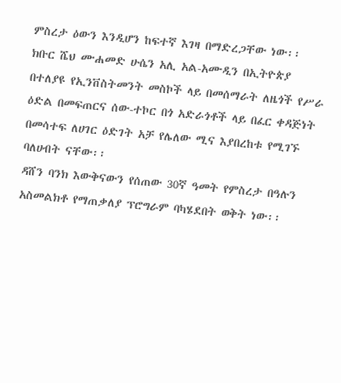ምስረታ ዕውን እንዲሆን ከፍተኛ እገዛ በማድረጋቸው ነው፡፡
ክቡር ሼህ ሙሐመድ ሁሴን አሊ አል-አሙዲን በኢትዮጵያ በተለያዩ የኢንቨስትመንት መስኮች ላይ በመሰማራት ለዜጎች የሥራ ዕድል በመፍጠርና ሰው-ተኮር በጎ አድራጎቶች ላይ በፈር ቀዳጅነት በመሳተፍ ለሀገር ዕድገት አቻ የሌለው ሚና እያበረከቱ የሚገኙ ባለሀብት ናቸው፡፡
ዳሸን ባንክ እውቅናውን የሰጠው 30ኛ ዓመት የምስረታ በዓሉን አስመልክቶ የማጠቃለያ ፕሮግራም ባካሄደበት ወቅት ነው፡፡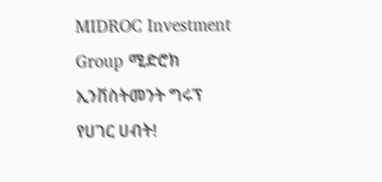MIDROC Investment Group ሚድሮክ ኢንቨስትመንት ግሩፕ
የሀገር ሀብት!